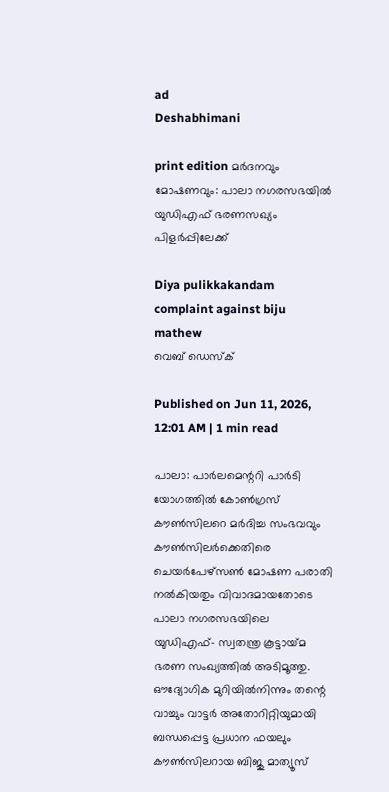ad
Deshabhimani

print edition മർദനവും മോഷണവും: പാലാ നഗരസഭയിൽ യുഡിഎഫ്‌ ഭരണസഖ്യം പിളർപ്പിലേക്ക്‌

Diya pulikkakandam complaint against biju mathew
വെബ് ഡെസ്ക്

Published on Jun 11, 2026, 12:01 AM | 1 min read

പാലാ: പാർലമെന്ററി പാർടി യോഗത്തിൽ കോൺഗ്രസ്‌ ക‍ൗൺസിലറെ മർദിച്ച സംഭവവും ക‍ൗൺസിലർക്കെതിരെ ചെയർപേഴ്‌സൺ മോഷണ പരാതി നൽകിയതും വിവാദമായതോടെ പാലാ നഗരസഭയിലെ യുഡിഎഫ്‌– സ്വതന്ത്ര കൂട്ടായ്‌മ ഭരണ സംഖ്യത്തിൽ അടിമൂത്തു. ഔദ്യോഗിക മുറിയിൽനിന്നും തന്റെ വാച്ചും വാട്ടർ അതോറിറ്റിയുമായി ബന്ധപ്പെട്ട പ്രധാന ഫയലും കൗൺസിലറായ ബിജു മാത്യൂസ്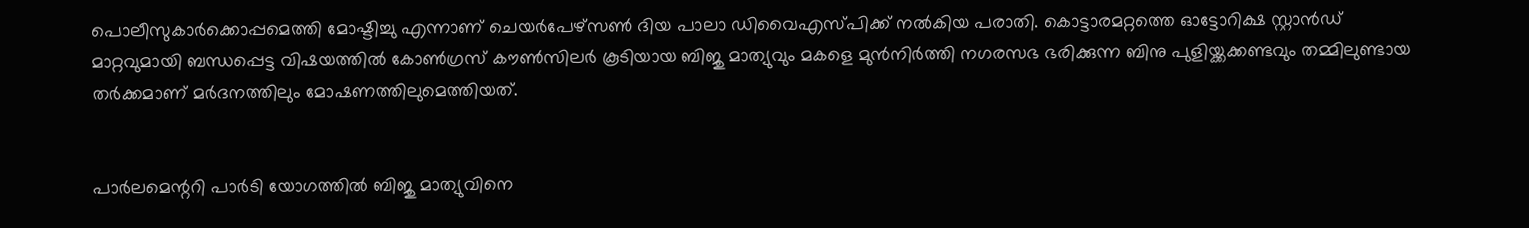പൊലീസുകാർക്കൊപ്പമെത്തി മോഷ്ടിച്ചു എന്നാണ് ചെയർപേഴ്‌സൺ ദിയ പാലാ ഡിവൈഎസ്‌പിക്ക്‌ നൽകിയ പരാതി. കൊട്ടാരമറ്റത്തെ ഓട്ടോറിക്ഷ സ്റ്റാൻഡ് മാറ്റവുമായി ബന്ധപ്പെട്ട വിഷയത്തിൽ കോൺഗ്രസ്‌ കൗൺസിലർ കൂടിയായ ബിജു മാത്യുവും മകളെ മുൻനിർത്തി നഗരസഭ ഭരിക്കുന്ന ബിനു പുളിയ്ക്കക്കണ്ടവും തമ്മിലുണ്ടായ തർക്കമാണ്‌ മർദനത്തിലും മോഷണത്തിലുമെത്തിയത്‌.


പാർലമെന്ററി പാർടി യോഗത്തിൽ ബിജു മാത്യുവിനെ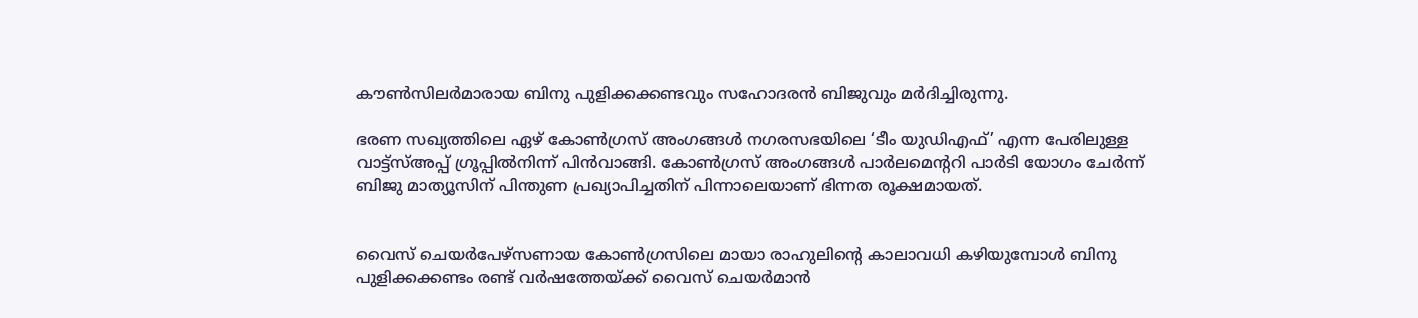ക‍ൗൺസിലർമാരായ ബിനു പുളിക്കക്കണ്ടവും സഹോദരൻ ബിജുവും മർദിച്ചിരുന്നു.

ഭരണ സഖ്യത്തിലെ ഏഴ്‌ കോൺഗ്രസ്‌ അംഗങ്ങൾ നഗരസഭയിലെ ‘ടീം യുഡിഎഫ്‌’ എന്ന പേരിലുള്ള വാട്ട്‌സ്‌അപ്പ്‌ ഗ്രൂപ്പിൽനിന്ന്‌ പിൻവാങ്ങി. കോൺഗ്രസ്‌ അംഗങ്ങൾ പാർലമെന്ററി പാർടി യോഗം ചേർന്ന്‌ ബിജു മാത്യൂസിന്‌ പിന്തുണ പ്രഖ്യാപിച്ചതിന്‌ പിന്നാലെയാണ്‌ ഭിന്നത രൂക്ഷമായത്‌.


വൈസ് ചെയർപേഴ്‌സണായ കോൺഗ്രസിലെ മായാ രാഹുലിന്റെ കാലാവധി കഴിയുമ്പോൾ ബിനു പുളിക്കക്കണ്ടം രണ്ട്‌ വർഷത്തേയ്‌ക്ക്‌ വൈസ് ചെയർമാൻ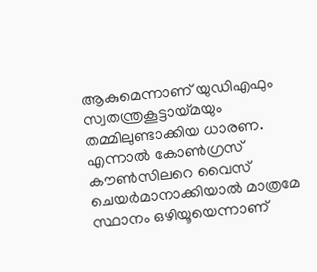ആകുമെന്നാണ് യുഡിഎഫും സ്വതന്ത്രകൂട്ടായ്മയും തമ്മിലുണ്ടാക്കിയ ധാരണ. എന്നാൽ കോൺഗ്രസ് കൗൺസിലറെ വൈസ് ചെയർമാനാക്കിയാൽ മാത്രമേ സ്ഥാനം ഒഴിയൂയെന്നാണ്‌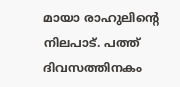മായാ രാഹുലിന്റെ നിലപാട്. പത്ത് ദിവസത്തിനകം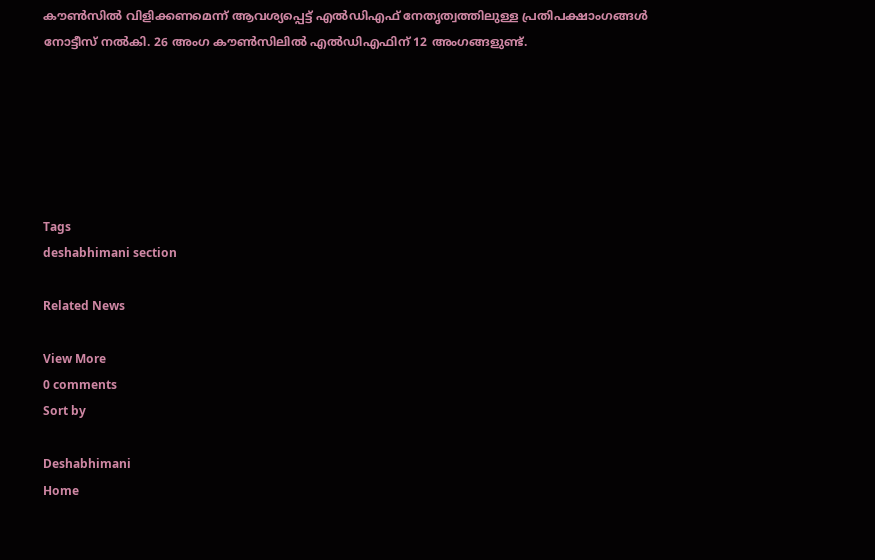കൗൺസിൽ വിളിക്കണമെന്ന് ആവശ്യപ്പെട്ട് എൽഡിഎഫ് നേതൃത്വത്തിലുള്ള പ്രതിപക്ഷാംഗങ്ങൾ നോട്ടീസ് നൽകി. 26 അംഗ കൗൺസിലിൽ എൽഡിഎഫിന്‌ 12 അംഗങ്ങളുണ്ട്.






Tags
deshabhimani section

Related News

View More
0 comments
Sort by

Deshabhimani
Home